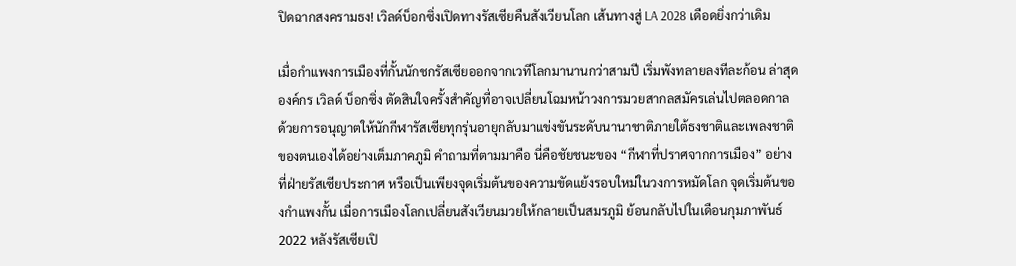ปิดฉากสงครามธง! เวิลด์บ็อกซิ่งเปิดทางรัสเซียคืนสังเวียนโลก เส้นทางสู่ LA 2028 เดือดยิ่งกว่าเดิม

เมื่อกำแพงการเมืองที่กั้นนักชกรัสเซียออกจากเวทีโลกมานานกว่าสามปี เริ่มพังทลายลงทีละก้อน ล่าสุดองค์กร เวิลด์ บ็อกซิ่ง ตัดสินใจครั้งสำคัญที่อาจเปลี่ยนโฉมหน้าวงการมวยสากลสมัครเล่นไปตลอดกาล ด้วยการอนุญาตให้นักกีฬารัสเซียทุกรุ่นอายุกลับมาแข่งขันระดับนานาชาติภายใต้ธงชาติและเพลงชาติของตนเองได้อย่างเต็มภาคภูมิ คำถามที่ตามมาคือ นี่คือชัยชนะของ “กีฬาที่ปราศจากการเมือง” อย่างที่ฝ่ายรัสเซียประกาศ หรือเป็นเพียงจุดเริ่มต้นของความขัดแย้งรอบใหม่ในวงการหมัดโลก จุดเริ่มต้นของกำแพงกั้น เมื่อการเมืองโลกเปลี่ยนสังเวียนมวยให้กลายเป็นสมรภูมิ ย้อนกลับไปในเดือนกุมภาพันธ์ 2022 หลังรัสเซียเปิ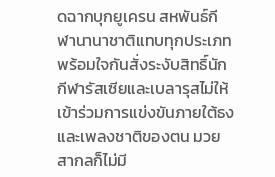ดฉากบุกยูเครน สหพันธ์กีฬานานาชาติแทบทุกประเภทพร้อมใจกันสั่งระงับสิทธิ์นักกีฬารัสเซียและเบลารุสไม่ให้เข้าร่วมการแข่งขันภายใต้ธงและเพลงชาติของตน มวยสากลก็ไม่มี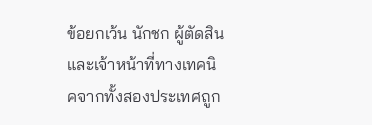ข้อยกเว้น นักชก ผู้ตัดสิน และเจ้าหน้าที่ทางเทคนิคจากทั้งสองประเทศถูก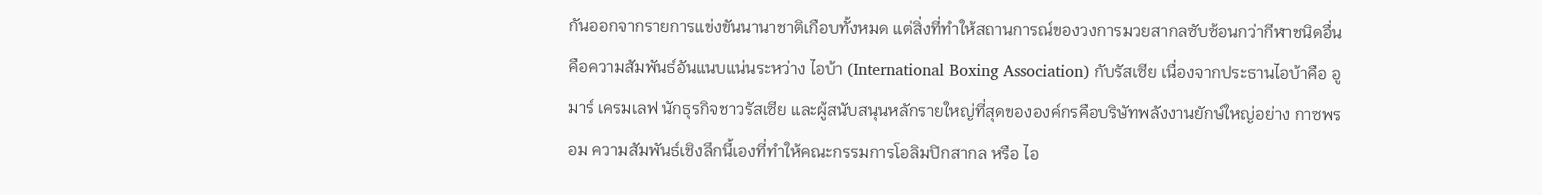กันออกจากรายการแข่งขันนานาชาติเกือบทั้งหมด แต่สิ่งที่ทำให้สถานการณ์ของวงการมวยสากลซับซ้อนกว่ากีฬาชนิดอื่น คือความสัมพันธ์อันแนบแน่นระหว่าง ไอบ้า (International Boxing Association) กับรัสเซีย เนื่องจากประธานไอบ้าคือ อูมาร์ เครมเลฟ นักธุรกิจชาวรัสเซีย และผู้สนับสนุนหลักรายใหญ่ที่สุดขององค์กรคือบริษัทพลังงานยักษ์ใหญ่อย่าง กาซพรอม ความสัมพันธ์เชิงลึกนี้เองที่ทำให้คณะกรรมการโอลิมปิกสากล หรือ ไอ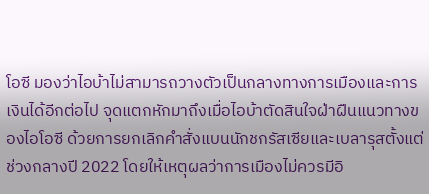โอซี มองว่าไอบ้าไม่สามารถวางตัวเป็นกลางทางการเมืองและการเงินได้อีกต่อไป จุดแตกหักมาถึงเมื่อไอบ้าตัดสินใจฝ่าฝืนแนวทางของไอโอซี ด้วยการยกเลิกคำสั่งแบนนักชกรัสเซียและเบลารุสตั้งแต่ช่วงกลางปี 2022 โดยให้เหตุผลว่าการเมืองไม่ควรมีอิ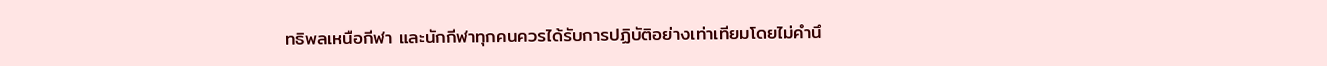ทธิพลเหนือกีฬา และนักกีฬาทุกคนควรได้รับการปฏิบัติอย่างเท่าเทียมโดยไม่คำนึ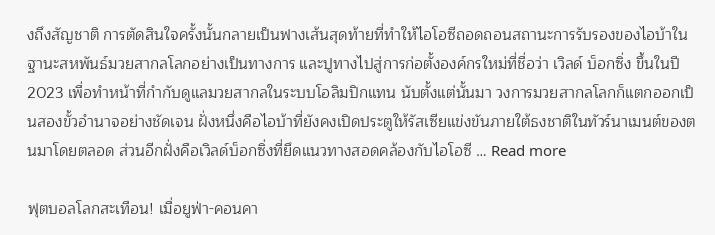งถึงสัญชาติ การตัดสินใจครั้งนั้นกลายเป็นฟางเส้นสุดท้ายที่ทำให้ไอโอซีถอดถอนสถานะการรับรองของไอบ้าในฐานะสหพันธ์มวยสากลโลกอย่างเป็นทางการ และปูทางไปสู่การก่อตั้งองค์กรใหม่ที่ชื่อว่า เวิลด์ บ็อกซิ่ง ขึ้นในปี 2023 เพื่อทำหน้าที่กำกับดูแลมวยสากลในระบบโอลิมปิกแทน นับตั้งแต่นั้นมา วงการมวยสากลโลกก็แตกออกเป็นสองขั้วอำนาจอย่างชัดเจน ฝั่งหนึ่งคือไอบ้าที่ยังคงเปิดประตูให้รัสเซียแข่งขันภายใต้ธงชาติในทัวร์นาเมนต์ของตนมาโดยตลอด ส่วนอีกฝั่งคือเวิลด์บ็อกซิ่งที่ยึดแนวทางสอดคล้องกับไอโอซี … Read more

ฟุตบอลโลกสะเทือน! เมื่อยูฟ่า-คอนคา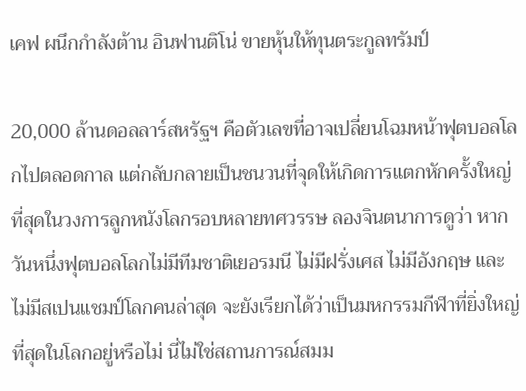เคฟ ผนึกกำลังต้าน อินฟานติโน่ ขายหุ้นให้ทุนตระกูลทรัมป์

20,000 ล้านดอลลาร์สหรัฐฯ คือตัวเลขที่อาจเปลี่ยนโฉมหน้าฟุตบอลโลกไปตลอดกาล แต่กลับกลายเป็นชนวนที่จุดให้เกิดการแตกหักครั้งใหญ่ที่สุดในวงการลูกหนังโลกรอบหลายทศวรรษ ลองจินตนาการดูว่า หากวันหนึ่งฟุตบอลโลกไม่มีทีมชาติเยอรมนี ไม่มีฝรั่งเศส ไม่มีอังกฤษ และไม่มีสเปนแชมป์โลกคนล่าสุด จะยังเรียกได้ว่าเป็นมหกรรมกีฬาที่ยิ่งใหญ่ที่สุดในโลกอยู่หรือไม่ นี่ไม่ใช่สถานการณ์สมม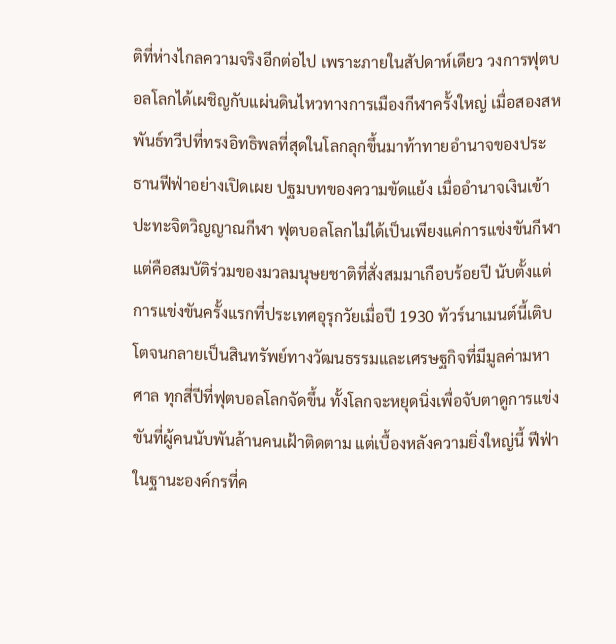ติที่ห่างไกลความจริงอีกต่อไป เพราะภายในสัปดาห์เดียว วงการฟุตบอลโลกได้เผชิญกับแผ่นดินไหวทางการเมืองกีฬาครั้งใหญ่ เมื่อสองสหพันธ์ทวีปที่ทรงอิทธิพลที่สุดในโลกลุกขึ้นมาท้าทายอำนาจของประธานฟีฟ่าอย่างเปิดเผย ปฐมบทของความขัดแย้ง เมื่ออำนาจเงินเข้าปะทะจิตวิญญาณกีฬา ฟุตบอลโลกไม่ได้เป็นเพียงแค่การแข่งขันกีฬา แต่คือสมบัติร่วมของมวลมนุษยชาติที่สั่งสมมาเกือบร้อยปี นับตั้งแต่การแข่งขันครั้งแรกที่ประเทศอุรุกวัยเมื่อปี 1930 ทัวร์นาเมนต์นี้เติบโตจนกลายเป็นสินทรัพย์ทางวัฒนธรรมและเศรษฐกิจที่มีมูลค่ามหาศาล ทุกสี่ปีที่ฟุตบอลโลกจัดขึ้น ทั้งโลกจะหยุดนิ่งเพื่อจับตาดูการแข่งขันที่ผู้คนนับพันล้านคนเฝ้าติดตาม แต่เบื้องหลังความยิ่งใหญ่นี้ ฟีฟ่าในฐานะองค์กรที่ค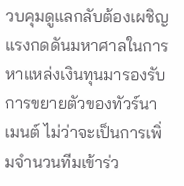วบคุมดูแลกลับต้องเผชิญแรงกดดันมหาศาลในการหาแหล่งเงินทุนมารองรับการขยายตัวของทัวร์นาเมนต์ ไม่ว่าจะเป็นการเพิ่มจำนวนทีมเข้าร่ว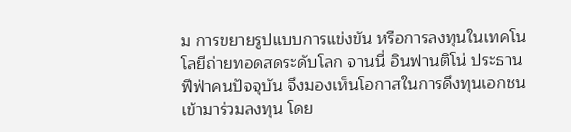ม การขยายรูปแบบการแข่งขัน หรือการลงทุนในเทคโนโลยีถ่ายทอดสดระดับโลก จานนี่ อินฟานติโน่ ประธานฟีฟ่าคนปัจจุบัน จึงมองเห็นโอกาสในการดึงทุนเอกชนเข้ามาร่วมลงทุน โดย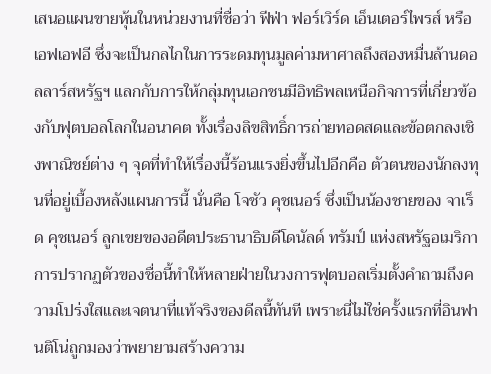เสนอแผนขายหุ้นในหน่วยงานที่ชื่อว่า ฟีฟ่า ฟอร์เวิร์ด เอ็นเตอร์ไพรส์ หรือเอฟเอฟอี ซึ่งจะเป็นกลไกในการระดมทุนมูลค่ามหาศาลถึงสองหมื่นล้านดอลลาร์สหรัฐฯ แลกกับการให้กลุ่มทุนเอกชนมีอิทธิพลเหนือกิจการที่เกี่ยวข้องกับฟุตบอลโลกในอนาคต ทั้งเรื่องลิขสิทธิ์การถ่ายทอดสดและข้อตกลงเชิงพาณิชย์ต่าง ๆ จุดที่ทำให้เรื่องนี้ร้อนแรงยิ่งขึ้นไปอีกคือ ตัวตนของนักลงทุนที่อยู่เบื้องหลังแผนการนี้ นั่นคือ โจชัว คุชเนอร์ ซึ่งเป็นน้องชายของ จาเร็ด คุชเนอร์ ลูกเขยของอดีตประธานาธิบดีโดนัลด์ ทรัมป์ แห่งสหรัฐอเมริกา การปรากฏตัวของชื่อนี้ทำให้หลายฝ่ายในวงการฟุตบอลเริ่มตั้งคำถามถึงความโปร่งใสและเจตนาที่แท้จริงของดีลนี้ทันที เพราะนี่ไม่ใช่ครั้งแรกที่อินฟานติโน่ถูกมองว่าพยายามสร้างความ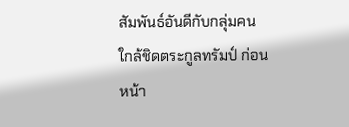สัมพันธ์อันดีกับกลุ่มคนใกล้ชิดตระกูลทรัมป์ ก่อนหน้า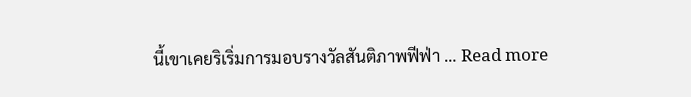นี้เขาเคยริเริ่มการมอบรางวัลสันติภาพฟีฟ่า … Read more